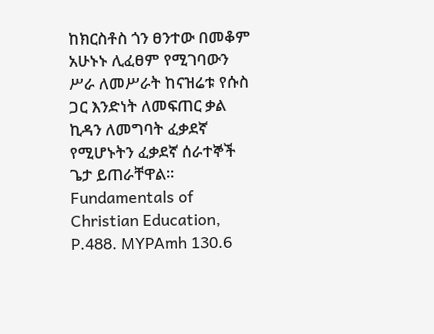ከክርስቶስ ጎን ፀንተው በመቆም አሁኑኑ ሊፈፀም የሚገባውን ሥራ ለመሥራት ከናዝሬቱ የሱስ ጋር እንድነት ለመፍጠር ቃል ኪዳን ለመግባት ፈቃደኛ የሚሆኑትን ፈቃደኛ ሰራተኞች ጌታ ይጠራቸዋል፡፡ Fundamentals of Christian Education, P.488. MYPAmh 130.6